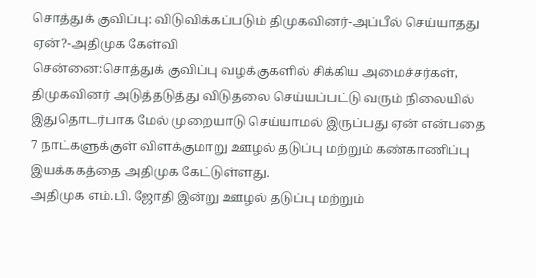சொத்துக் குவிப்பு: விடுவிக்கப்படும் திமுகவினர்-அப்பீல் செய்யாதது ஏன்?-அதிமுக கேள்வி
சென்னை:சொத்துக் குவிப்பு வழக்குகளில் சிக்கிய அமைச்சர்கள், திமுகவினர் அடுத்தடுத்து விடுதலை செய்யப்பட்டு வரும் நிலையில் இதுதொடர்பாக மேல் முறையாடு செய்யாமல் இருப்பது ஏன் என்பதை 7 நாட்களுக்குள் விளக்குமாறு ஊழல் தடுப்பு மற்றும் கண்காணிப்பு இயக்ககத்தை அதிமுக கேட்டுள்ளது.
அதிமுக எம்.பி. ஜோதி இன்று ஊழல் தடுப்பு மற்றும்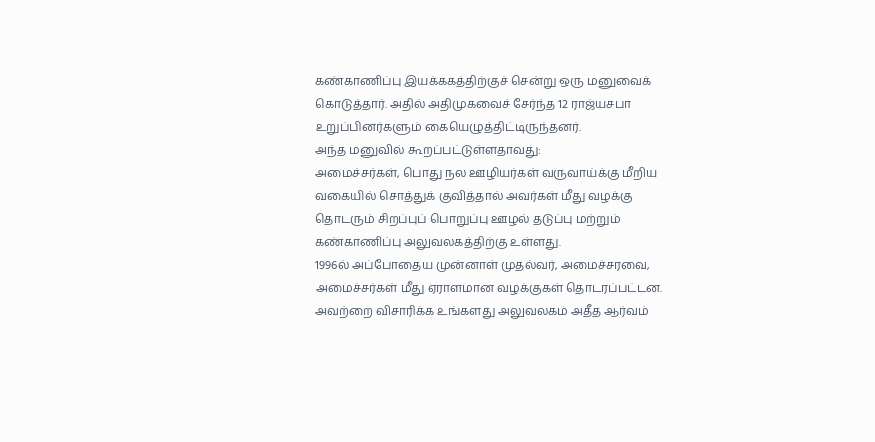கண்காணிப்பு இயக்ககத்திற்குச் சென்று ஒரு மனுவைக் கொடுத்தார். அதில் அதிமுகவைச் சேர்ந்த 12 ராஜ்யசபா உறுப்பினர்களும் கையெழுத்திட்டிருந்தனர்.
அந்த மனுவில் கூறப்பட்டுள்ளதாவது:
அமைச்சர்கள், பொது நல ஊழியர்கள் வருவாய்க்கு மீறிய வகையில் சொத்துக் குவித்தால் அவர்கள் மீது வழக்கு தொடரும் சிறப்புப் பொறுப்பு ஊழல் தடுப்பு மற்றும் கண்காணிப்பு அலுவலகத்திற்கு உள்ளது.
1996ல் அப்போதைய முன்னாள் முதல்வர், அமைச்சரவை, அமைச்சர்கள் மீது ஏராளமான வழக்குகள் தொடரப்பட்டன. அவற்றை விசாரிக்க உங்களது அலுவலகம் அதீத ஆர்வம்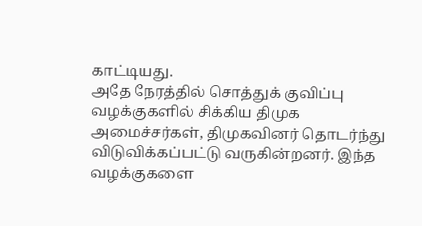காட்டியது.
அதே நேரத்தில் சொத்துக் குவிப்பு வழக்குகளில் சிக்கிய திமுக அமைச்சர்கள், திமுகவினர் தொடர்ந்து விடுவிக்கப்பட்டு வருகின்றனர். இந்த வழக்குகளை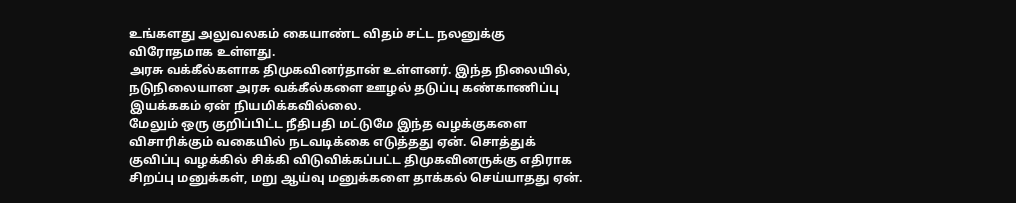உங்களது அலுவலகம் கையாண்ட விதம் சட்ட நலனுக்கு விரோதமாக உள்ளது.
அரசு வக்கீல்களாக திமுகவினர்தான் உள்ளனர். இந்த நிலையில், நடுநிலையான அரசு வக்கீல்களை ஊழல் தடுப்பு கண்காணிப்பு இயக்ககம் ஏன் நியமிக்கவில்லை.
மேலும் ஒரு குறிப்பிட்ட நீதிபதி மட்டுமே இந்த வழக்குகளை விசாரிக்கும் வகையில் நடவடிக்கை எடுத்தது ஏன். சொத்துக் குவிப்பு வழக்கில் சிக்கி விடுவிக்கப்பட்ட திமுகவினருக்கு எதிராக சிறப்பு மனுக்கள், மறு ஆய்வு மனுக்களை தாக்கல் செய்யாதது ஏன்.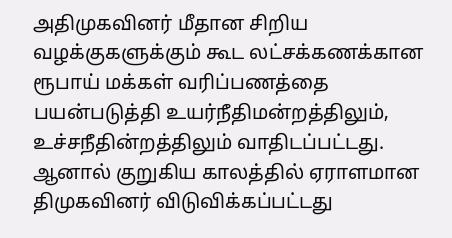அதிமுகவினர் மீதான சிறிய வழக்குகளுக்கும் கூட லட்சக்கணக்கான ரூபாய் மக்கள் வரிப்பணத்தை பயன்படுத்தி உயர்நீதிமன்றத்திலும், உச்சநீதின்றத்திலும் வாதிடப்பட்டது. ஆனால் குறுகிய காலத்தில் ஏராளமான திமுகவினர் விடுவிக்கப்பட்டது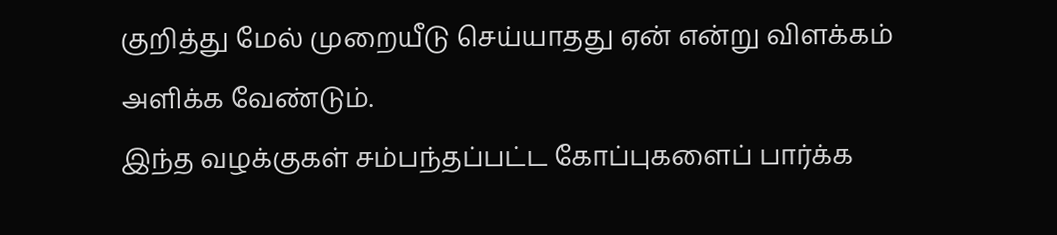குறித்து மேல் முறையீடு செய்யாதது ஏன் என்று விளக்கம் அளிக்க வேண்டும்.
இந்த வழக்குகள் சம்பந்தப்பட்ட கோப்புகளைப் பார்க்க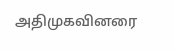அதிமுகவினரை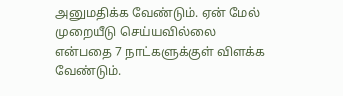அனுமதிக்க வேண்டும். ஏன் மேல் முறையீடு செய்யவில்லை என்பதை 7 நாட்களுக்குள் விளக்க வேண்டும்.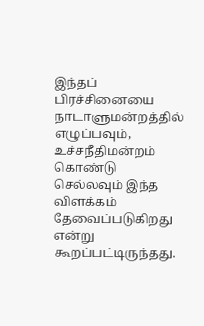இந்தப் பிரச்சினையை நாடாளுமன்றத்தில் எழுப்பவும், உச்சநீதிமன்றம் கொண்டு செல்லவும் இந்த விளக்கம் தேவைப்படுகிறது என்று கூறப்பட்டிருந்தது.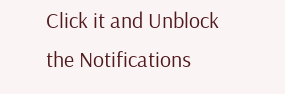Click it and Unblock the Notifications